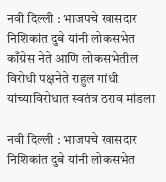नवी दिल्ली : भाजपचे खासदार निशिकांत दुबे यांनी लोकसभेत काँग्रेस नेते आणि लोकसभेतील विरोधी पक्षनेते राहुल गांधी यांच्याविरोधात स्वतंत्र ठराव मांडला

नवी दिल्ली : भाजपचे खासदार निशिकांत दुबे यांनी लोकसभेत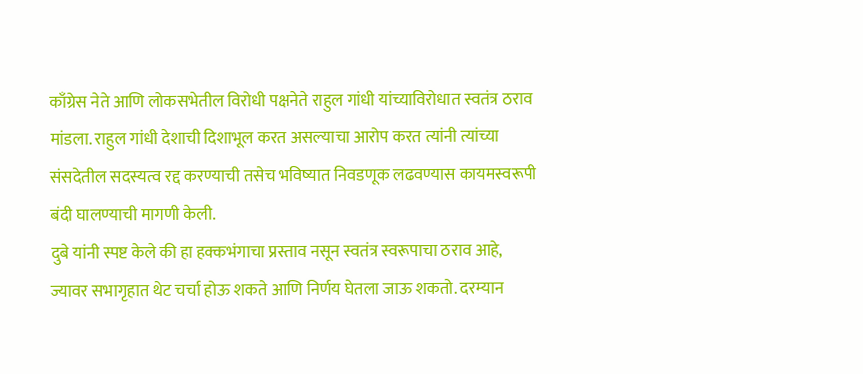काँग्रेस नेते आणि लोकसभेतील विरोधी पक्षनेते राहुल गांधी यांच्याविरोधात स्वतंत्र ठराव मांडला. राहुल गांधी देशाची दिशाभूल करत असल्याचा आरोप करत त्यांनी त्यांच्या संसदेतील सदस्यत्व रद्द करण्याची तसेच भविष्यात निवडणूक लढवण्यास कायमस्वरूपी बंदी घालण्याची मागणी केली.
दुबे यांनी स्पष्ट केले की हा हक्कभंगाचा प्रस्ताव नसून स्वतंत्र स्वरूपाचा ठराव आहे, ज्यावर सभागृहात थेट चर्चा होऊ शकते आणि निर्णय घेतला जाऊ शकतो. दरम्यान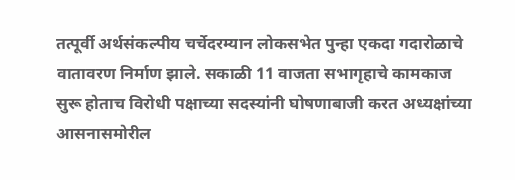तत्पूर्वी अर्थसंकल्पीय चर्चेदरम्यान लोकसभेत पुन्हा एकदा गदारोळाचे वातावरण निर्माण झाले. सकाळी 11 वाजता सभागृहाचे कामकाज सुरू होताच विरोधी पक्षाच्या सदस्यांनी घोषणाबाजी करत अध्यक्षांच्या आसनासमोरील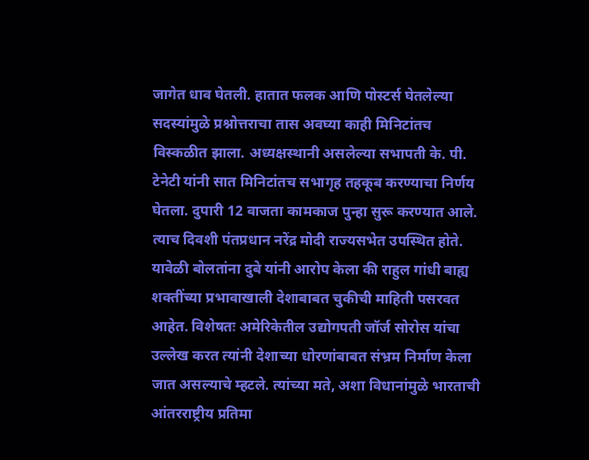जागेत धाव घेतली. हातात फलक आणि पोस्टर्स घेतलेल्या सदस्यांमुळे प्रश्नोत्तराचा तास अवघ्या काही मिनिटांतच विस्कळीत झाला. अध्यक्षस्थानी असलेल्या सभापती के. पी. टेनेटी यांनी सात मिनिटांतच सभागृह तहकूब करण्याचा निर्णय घेतला. दुपारी 12 वाजता कामकाज पुन्हा सुरू करण्यात आले. त्याच दिवशी पंतप्रधान नरेंद्र मोदी राज्यसभेत उपस्थित होते.
यावेळी बोलतांना दुबे यांनी आरोप केला की राहुल गांधी बाह्य शक्तींच्या प्रभावाखाली देशाबाबत चुकीची माहिती पसरवत आहेत. विशेषतः अमेरिकेतील उद्योगपती जॉर्ज सोरोस यांचा उल्लेख करत त्यांनी देशाच्या धोरणांबाबत संभ्रम निर्माण केला जात असल्याचे म्हटले. त्यांच्या मते, अशा विधानांमुळे भारताची आंतरराष्ट्रीय प्रतिमा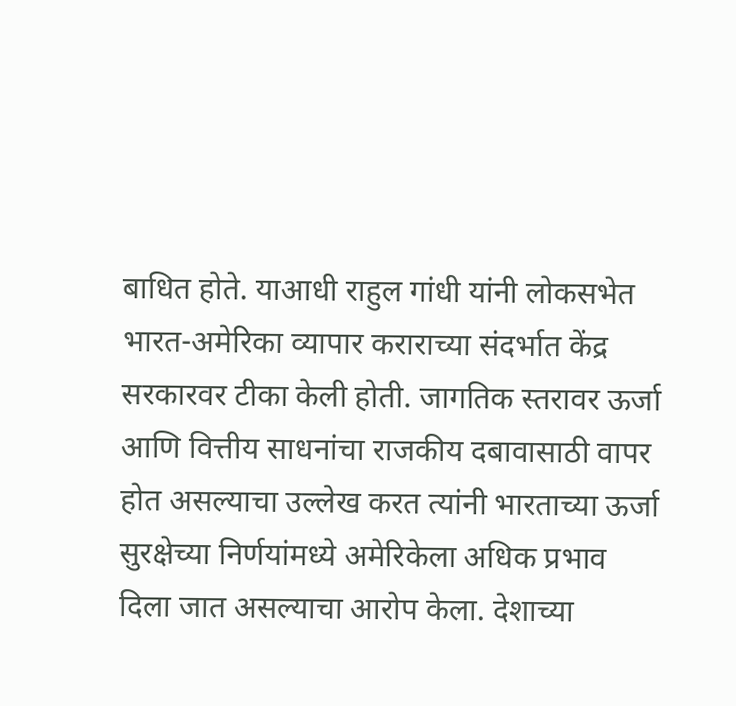बाधित होते. याआधी राहुल गांधी यांनी लोकसभेत भारत-अमेरिका व्यापार कराराच्या संदर्भात केंद्र सरकारवर टीका केली होती. जागतिक स्तरावर ऊर्जा आणि वित्तीय साधनांचा राजकीय दबावासाठी वापर होत असल्याचा उल्लेख करत त्यांनी भारताच्या ऊर्जा सुरक्षेच्या निर्णयांमध्ये अमेरिकेला अधिक प्रभाव दिला जात असल्याचा आरोप केला. देशाच्या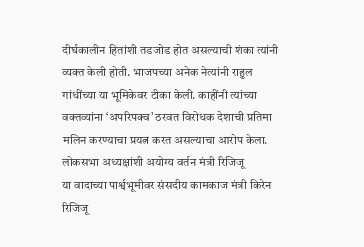दीर्घकालीन हितांशी तडजोड होत असल्याची शंका त्यांनी व्यक्त केली होती. भाजपच्या अनेक नेत्यांनी राहुल गांधींच्या या भूमिकेवर टीका केली. काहींनी त्यांच्या वक्तव्यांना ‘अपरिपक्व’ ठरवत विरोधक देशाची प्रतिमा मलिन करण्याचा प्रयत्न करत असल्याचा आरोप केला.
लोकसभा अध्यक्षांशी अयोग्य वर्तन मंत्री रिजिजू
या वादाच्या पार्श्वभूमीवर संसदीय कामकाज मंत्री किरेन रिजिजू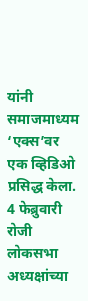यांनी समाजमाध्यम ‘एक्स’वर एक व्हिडिओ प्रसिद्ध केला. 4 फेब्रुवारी रोजी लोकसभा अध्यक्षांच्या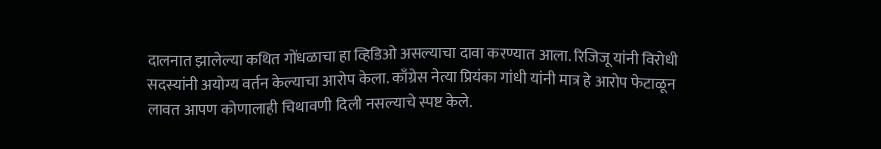दालनात झालेल्या कथित गोंधळाचा हा व्हिडिओ असल्याचा दावा करण्यात आला. रिजिजू यांनी विरोधी सदस्यांनी अयोग्य वर्तन केल्याचा आरोप केला. काँग्रेस नेत्या प्रियंका गांधी यांनी मात्र हे आरोप फेटाळून लावत आपण कोणालाही चिथावणी दिली नसल्याचे स्पष्ट केले.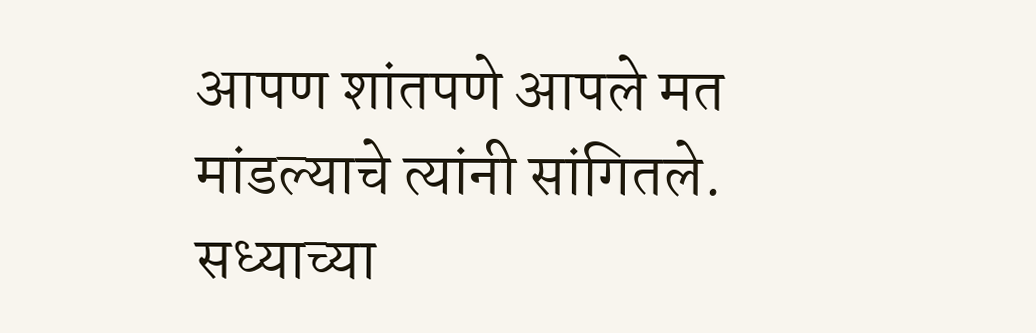आपण शांतपणे आपले मत मांडल्याचे त्यांनी सांगितले. सध्याच्या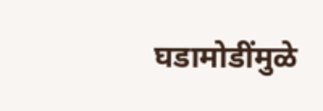घडामोडींमुळे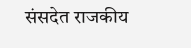संसदेत राजकीय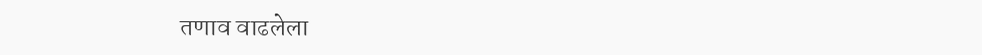तणाव वाढलेला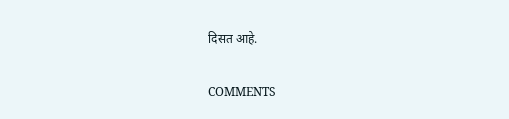दिसत आहे.

COMMENTS